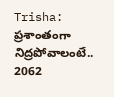Trisha: ప్రశాంతంగా నిద్రపోవాలంటే.. 2062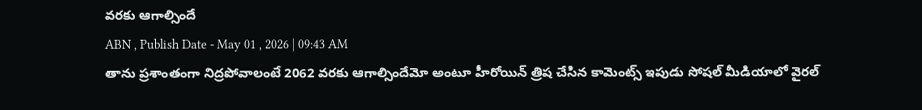వరకు ఆగాల్సిందే
ABN , Publish Date - May 01 , 2026 | 09:43 AM
తాను ప్రశాంతంగా నిద్రపోవాలంటే 2062 వరకు ఆగాల్సిందేమో అంటూ హీరోయిన్ త్రిష చేసిన కామెంట్స్ ఇపుడు సోషల్ మీడియాలో వైరల్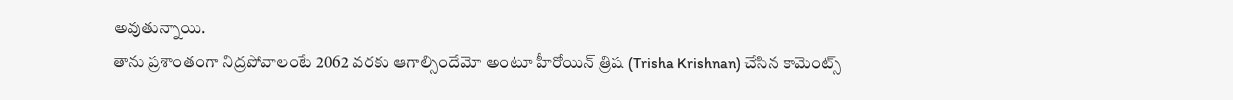అవుతున్నాయి.
తాను ప్రశాంతంగా నిద్రపోవాలంటే 2062 వరకు ఆగాల్సిందేమో అంటూ హీరోయిన్ త్రిష (Trisha Krishnan) చేసిన కామెంట్స్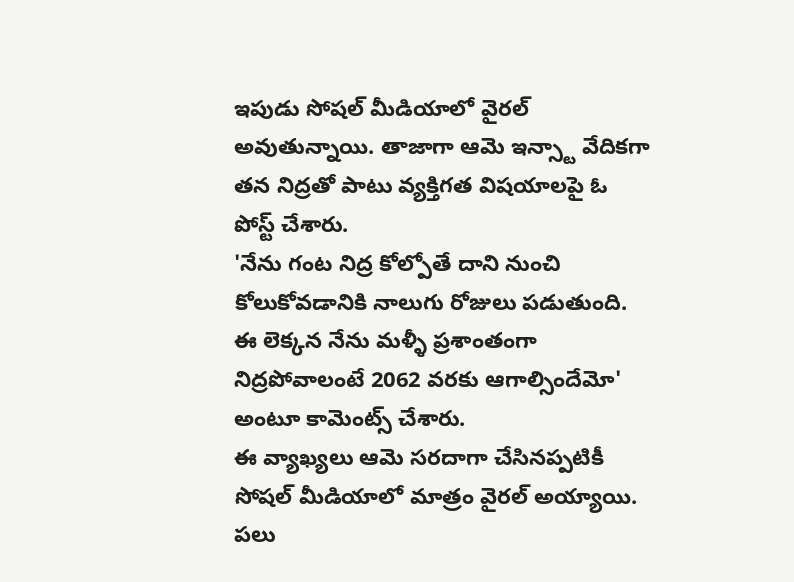ఇపుడు సోషల్ మీడియాలో వైరల్ అవుతున్నాయి. తాజాగా ఆమె ఇన్స్టా వేదికగా తన నిద్రతో పాటు వ్యక్తిగత విషయాలపై ఓ పోస్ట్ చేశారు.
'నేను గంట నిద్ర కోల్పోతే దాని నుంచి కోలుకోవడానికి నాలుగు రోజులు పడుతుంది. ఈ లెక్కన నేను మళ్ళీ ప్రశాంతంగా నిద్రపోవాలంటే 2062 వరకు ఆగాల్సిందేమో' అంటూ కామెంట్స్ చేశారు.
ఈ వ్యాఖ్యలు ఆమె సరదాగా చేసినప్పటికీ సోషల్ మీడియాలో మాత్రం వైరల్ అయ్యాయి. పలు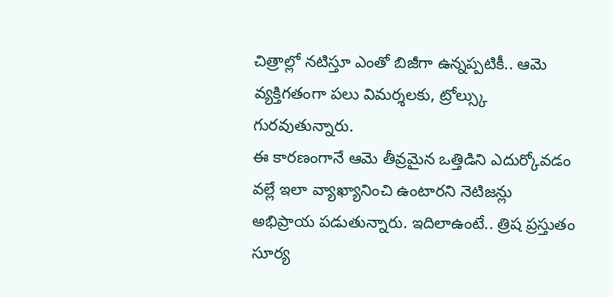చిత్రాల్లో నటిస్తూ ఎంతో బిజీగా ఉన్నప్పటికీ.. ఆమె వ్యక్తిగతంగా పలు విమర్శలకు, ట్రోల్స్కు గురవుతున్నారు.
ఈ కారణంగానే ఆమె తీవ్రమైన ఒత్తిడిని ఎదుర్కోవడం వల్లే ఇలా వ్యాఖ్యానించి ఉంటారని నెటిజన్లు అభిప్రాయ పడుతున్నారు. ఇదిలాఉంటే.. త్రిష ప్రస్తుతం సూర్య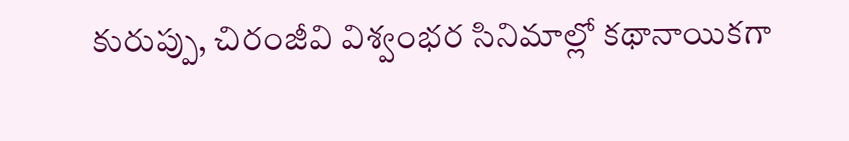కురుప్పు, చిరంజీవి విశ్వంభర సినిమాల్లో కథానాయికగా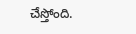చేస్తోంది.